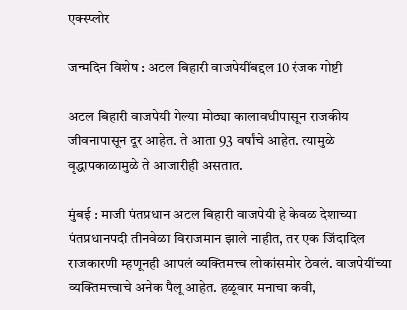एक्स्प्लोर

जन्मदिन विशेष : अटल बिहारी वाजपेयींबद्दल 10 रंजक गोष्टी

अटल बिहारी वाजपेयी गेल्या मोठ्या कालावधीपासून राजकीय जीवनापासून दूर आहेत. ते आता 93 वर्षांचे आहेत. त्यामुळे वृद्धापकाळामुळे ते आजारीही असतात.

मुंबई : माजी पंतप्रधान अटल बिहारी वाजपेयी हे केवळ देशाच्या पंतप्रधानपदी तीनवेळा विराजमान झाले नाहीत, तर एक जिंदादिल राजकारणी म्हणूनही आपलं व्यक्तिमत्त्व लोकांसमोर ठेवलं. वाजपेयींच्या व्यक्तिमत्त्वाचे अनेक पैलू आहेत. हळूवार मनाचा कवी,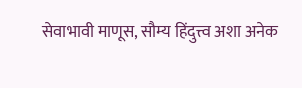सेवाभावी माणूस, सौम्य हिंदुत्त्व अशा अनेक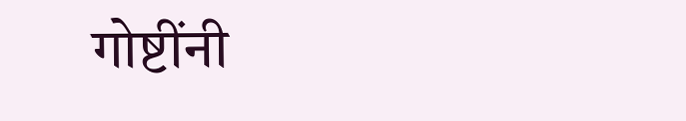गोष्टींनी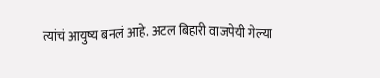त्यांचं आयुष्य बनलं आहे. अटल बिहारी वाजपेयी गेल्या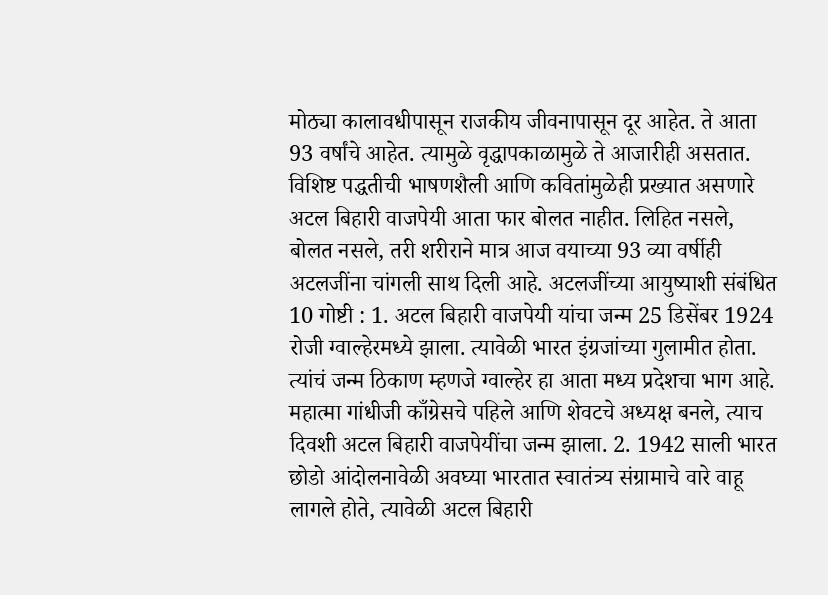मोठ्या कालावधीपासून राजकीय जीवनापासून दूर आहेत. ते आता 93 वर्षांचे आहेत. त्यामुळे वृद्धापकाळामुळे ते आजारीही असतात. विशिष्ट पद्धतीची भाषणशैली आणि कवितांमुळेही प्रख्यात असणारे अटल बिहारी वाजपेयी आता फार बोलत नाहीत. लिहित नसले, बोलत नसले, तरी शरीराने मात्र आज वयाच्या 93 व्या वर्षीही अटलजींना चांगली साथ दिली आहे. अटलजींच्या आयुष्याशी संबंधित 10 गोष्टी : 1. अटल बिहारी वाजपेयी यांचा जन्म 25 डिसेंबर 1924 रोजी ग्वाल्हेरमध्ये झाला. त्यावेळी भारत इंग्रजांच्या गुलामीत होता. त्यांचं जन्म ठिकाण म्हणजे ग्वाल्हेर हा आता मध्य प्रदेशचा भाग आहे. महात्मा गांधीजी काँग्रेसचे पहिले आणि शेवटचे अध्यक्ष बनले, त्याच दिवशी अटल बिहारी वाजपेयींचा जन्म झाला. 2. 1942 साली भारत छोडो आंदोलनावेळी अवघ्या भारतात स्वातंत्र्य संग्रामाचे वारे वाहू लागले होते, त्यावेळी अटल बिहारी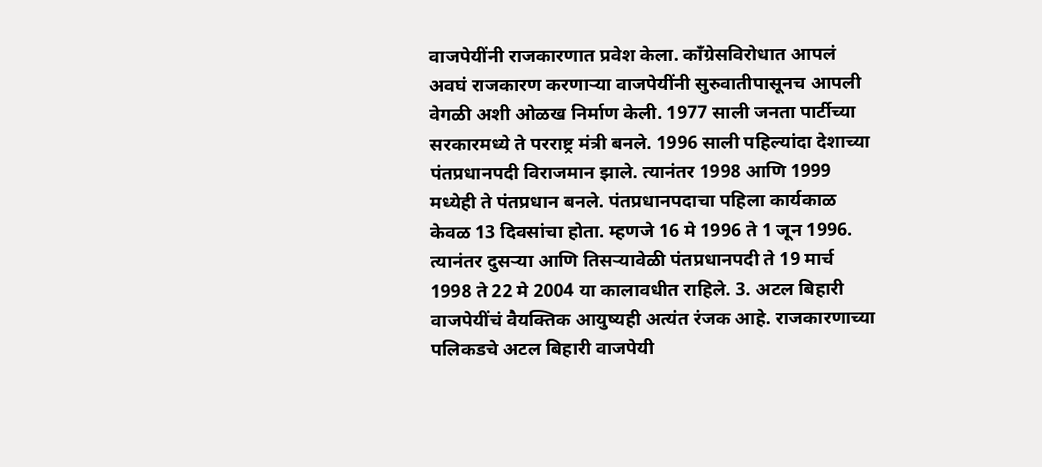वाजपेयींनी राजकारणात प्रवेश केला. काँग्रेसविरोधात आपलं अवघं राजकारण करणाऱ्या वाजपेयींनी सुरुवातीपासूनच आपली वेगळी अशी ओळख निर्माण केली. 1977 साली जनता पार्टीच्या सरकारमध्ये ते परराष्ट्र मंत्री बनले. 1996 साली पहिल्यांदा देशाच्या पंतप्रधानपदी विराजमान झाले. त्यानंतर 1998 आणि 1999 मध्येही ते पंतप्रधान बनले. पंतप्रधानपदाचा पहिला कार्यकाळ केवळ 13 दिवसांचा होता. म्हणजे 16 मे 1996 ते 1 जून 1996. त्यानंतर दुसऱ्या आणि तिसऱ्यावेळी पंतप्रधानपदी ते 19 मार्च 1998 ते 22 मे 2004 या कालावधीत राहिले. 3. अटल बिहारी वाजपेयींचं वैयक्तिक आयुष्यही अत्यंत रंजक आहे. राजकारणाच्या पलिकडचे अटल बिहारी वाजपेयी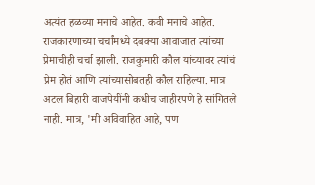अत्यंत हळव्या मनाचे आहेत. कवी मनाचे आहेत. राजकारणाच्या चर्चांमध्ये दबक्या आवाजात त्यांच्या प्रेमाचीही चर्चा झाली. राजकुमारी कौल यांच्यावर त्यांचं प्रेम होतं आणि त्यांच्यासोबतही कौल राहिल्या. मात्र अटल बिहारी वाजपेयींनी कधीच जाहीरपणे हे सांगितले नाही. मात्र, 'मी अविवाहित आहे, पण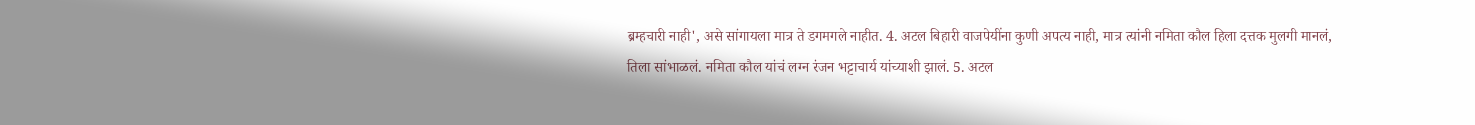ब्रम्हचारी नाही', असे सांगायला मात्र ते डगमगले नाहीत. 4. अटल बिहारी वाजपेयींना कुणी अपत्य नाही, मात्र त्यांनी नमिता कौल हिला दत्तक मुलगी मानलं, तिला सांभाळलं. नमिता कौल यांचं लग्न रंजन भट्टाचार्य यांच्याशी झालं. 5. अटल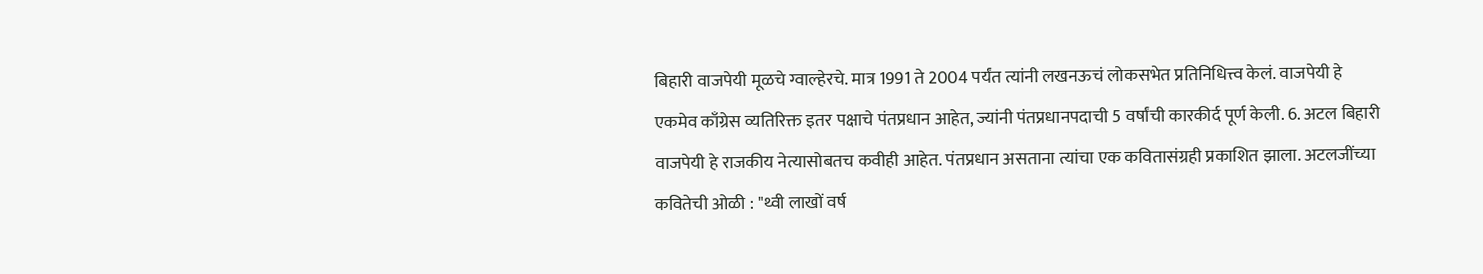बिहारी वाजपेयी मूळचे ग्वाल्हेरचे. मात्र 1991 ते 2004 पर्यंत त्यांनी लखनऊचं लोकसभेत प्रतिनिधित्त्व केलं. वाजपेयी हे एकमेव काँग्रेस व्यतिरिक्त इतर पक्षाचे पंतप्रधान आहेत, ज्यांनी पंतप्रधानपदाची 5 वर्षांची कारकीर्द पूर्ण केली. 6. अटल बिहारी वाजपेयी हे राजकीय नेत्यासोबतच कवीही आहेत. पंतप्रधान असताना त्यांचा एक कवितासंग्रही प्रकाशित झाला. अटलजींच्या कवितेची ओळी : "थ्वी लाखों वर्ष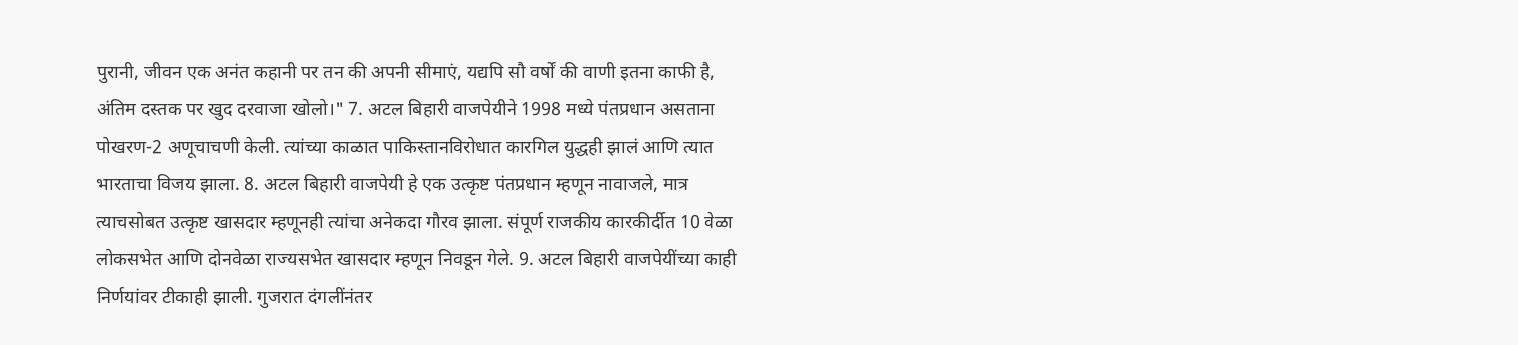पुरानी, जीवन एक अनंत कहानी पर तन की अपनी सीमाएं, यद्यपि सौ वर्षों की वाणी इतना काफी है, अंतिम दस्तक पर खुद दरवाजा खोलो।" 7. अटल बिहारी वाजपेयीने 1998 मध्ये पंतप्रधान असताना पोखरण-2 अणूचाचणी केली. त्यांच्या काळात पाकिस्तानविरोधात कारगिल युद्धही झालं आणि त्यात भारताचा विजय झाला. 8. अटल बिहारी वाजपेयी हे एक उत्कृष्ट पंतप्रधान म्हणून नावाजले, मात्र त्याचसोबत उत्कृष्ट खासदार म्हणूनही त्यांचा अनेकदा गौरव झाला. संपूर्ण राजकीय कारकीर्दीत 10 वेळा लोकसभेत आणि दोनवेळा राज्यसभेत खासदार म्हणून निवडून गेले. 9. अटल बिहारी वाजपेयींच्या काही निर्णयांवर टीकाही झाली. गुजरात दंगलींनंतर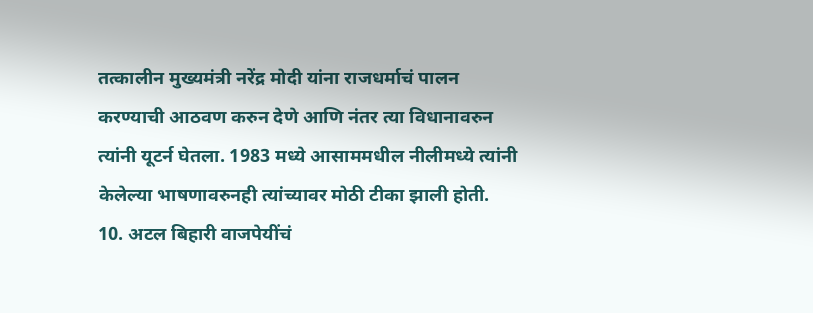तत्कालीन मुख्यमंत्री नरेंद्र मोदी यांना राजधर्माचं पालन करण्याची आठवण करुन देणे आणि नंतर त्या विधानावरुन त्यांनी यूटर्न घेतला. 1983 मध्ये आसाममधील नीलीमध्ये त्यांनी केलेल्या भाषणावरुनही त्यांच्यावर मोठी टीका झाली होती. 10. अटल बिहारी वाजपेयींचं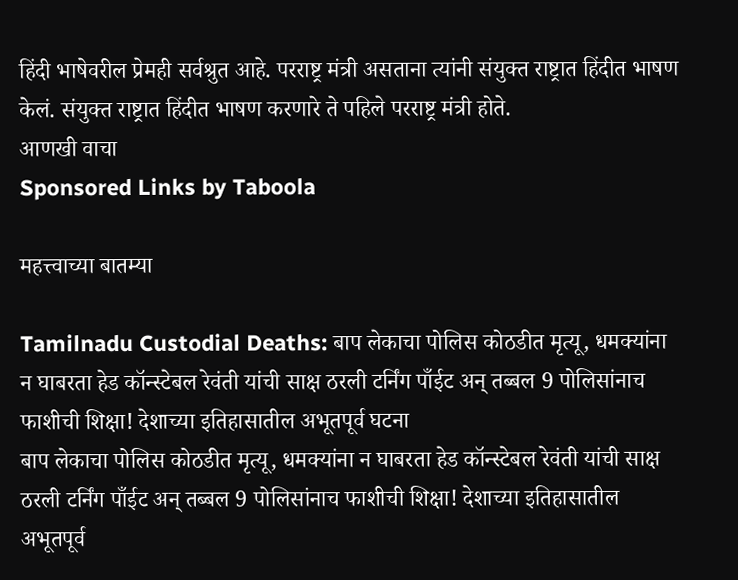हिंदी भाषेवरील प्रेमही सर्वश्रुत आहे. परराष्ट्र मंत्री असताना त्यांनी संयुक्त राष्ट्रात हिंदीत भाषण केलं. संयुक्त राष्ट्रात हिंदीत भाषण करणारे ते पहिले परराष्ट्र मंत्री होते.
आणखी वाचा
Sponsored Links by Taboola

महत्त्वाच्या बातम्या

Tamilnadu Custodial Deaths: बाप लेकाचा पोलिस कोठडीत मृत्यू, धमक्यांना न घाबरता हेड कॉन्स्टेबल रेवंती यांची साक्ष ठरली टर्निंग पाँईट अन् तब्बल 9 पोलिसांनाच फाशीची शिक्षा! देशाच्या इतिहासातील अभूतपूर्व घटना
बाप लेकाचा पोलिस कोठडीत मृत्यू, धमक्यांना न घाबरता हेड कॉन्स्टेबल रेवंती यांची साक्ष ठरली टर्निंग पाँईट अन् तब्बल 9 पोलिसांनाच फाशीची शिक्षा! देशाच्या इतिहासातील अभूतपूर्व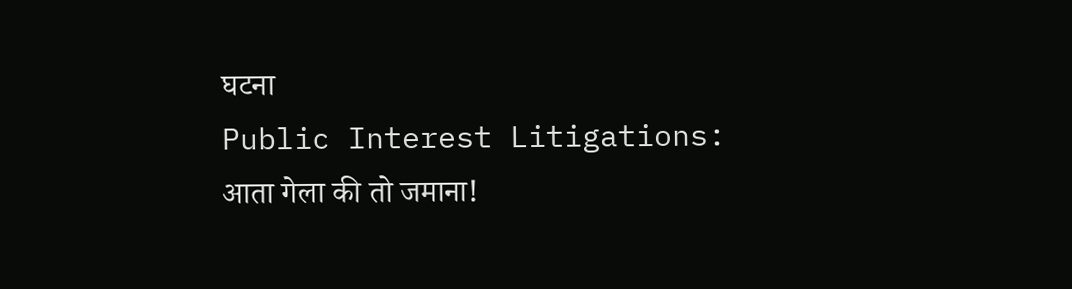घटना
Public Interest Litigations: आता गेला की तो जमाना!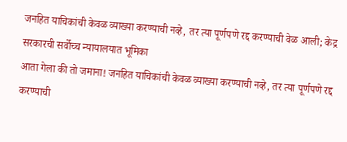जनहित याचिकांची केवळ व्याख्या करण्याची नव्हे, तर त्या पूर्णपणे रद्द करण्याची वेळ आली; केद्र सरकारची सर्वोच्च न्यायालयात भूमिका
आता गेला की तो जमाना! जनहित याचिकांची केवळ व्याख्या करण्याची नव्हे, तर त्या पूर्णपणे रद्द करण्याची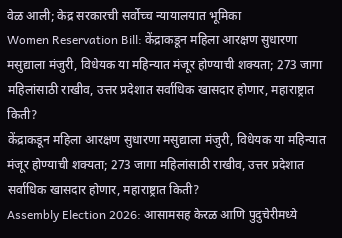वेळ आली; केद्र सरकारची सर्वोच्च न्यायालयात भूमिका
Women Reservation Bill: केंद्राकडून महिला आरक्षण सुधारणा मसुद्याला मंजुरी, विधेयक या महिन्यात मंजूर होण्याची शक्यता; 273 जागा महिलांसाठी राखीव, उत्तर प्रदेशात सर्वाधिक खासदार होणार, महाराष्ट्रात किती?
केंद्राकडून महिला आरक्षण सुधारणा मसुद्याला मंजुरी, विधेयक या महिन्यात मंजूर होण्याची शक्यता; 273 जागा महिलांसाठी राखीव, उत्तर प्रदेशात सर्वाधिक खासदार होणार, महाराष्ट्रात किती?
Assembly Election 2026: आसामसह केरळ आणि पुदुचेरीमध्ये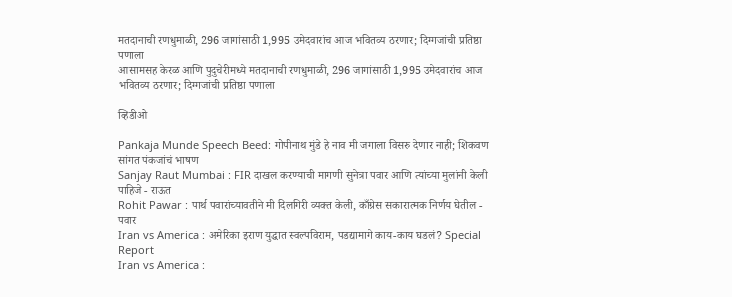मतदानाची रणधुमाळी, 296 जागांसाठी 1,995 उमेदवारांच आज भवितव्य ठरणार; दिग्गजांची प्रतिष्ठा पणाला
आसामसह केरळ आणि पुदुचेरीमध्ये मतदानाची रणधुमाळी, 296 जागांसाठी 1,995 उमेदवारांच आज भवितव्य ठरणार; दिग्गजांची प्रतिष्ठा पणाला

व्हिडीओ

Pankaja Munde Speech Beed: गोपीनाथ मुंडे हे नाव मी जगाला विसरु देणार नाही; शिकवण सांगत पंकजांचं भाषण
Sanjay Raut Mumbai : FIR दाखल करण्याची मागणी सुनेत्रा पवार आणि त्यांच्या मुलांनी केली पाहिजे - राऊत
Rohit Pawar : पार्थ पवारांच्यावतीने मी दिलगिरी व्यक्त केली, काँग्रेस सकारात्मक निर्णय घेतील - पवार
Iran vs America : अमेरिका इराण युद्धात स्वल्पविराम, पडद्यामागे काय-काय घडलं? Special Report
Iran vs America :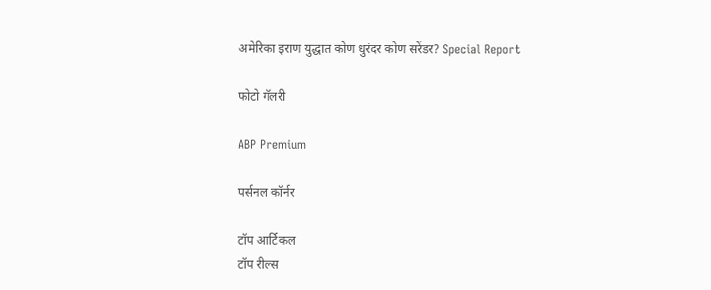अमेरिका इराण युद्धात कोण धुरंदर कोण सरेंडर? Special Report

फोटो गॅलरी

ABP Premium

पर्सनल कॉर्नर

टॉप आर्टिकल
टॉप रील्स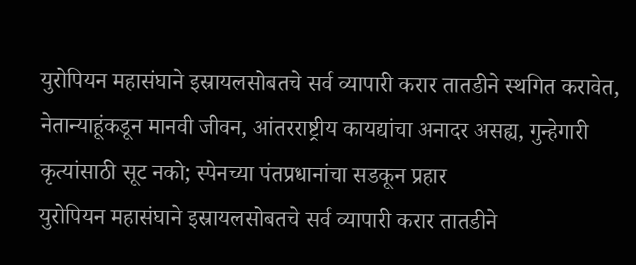युरोपियन महासंघाने इस्रायलसोबतचे सर्व व्यापारी करार तातडीने स्थगित करावेत, नेतान्याहूंकडून मानवी जीवन, आंतरराष्ट्रीय कायद्यांचा अनादर असह्य, गुन्हेगारी कृत्यांसाठी सूट नको; स्पेनच्या पंतप्रधानांचा सडकून प्रहार
युरोपियन महासंघाने इस्रायलसोबतचे सर्व व्यापारी करार तातडीने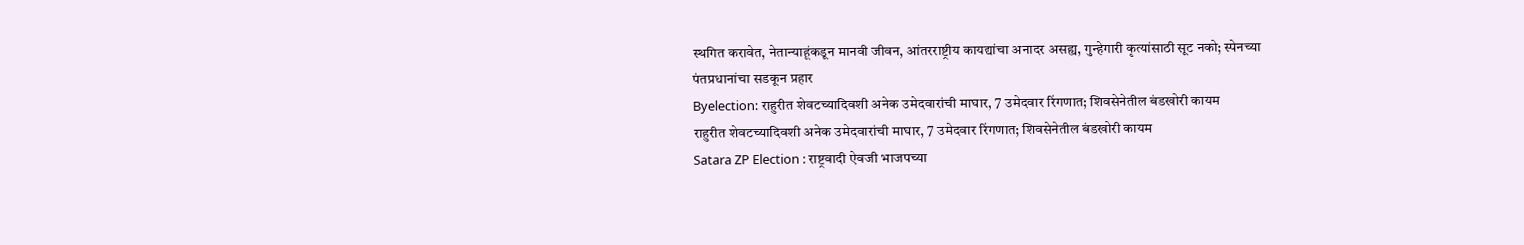स्थगित करावेत, नेतान्याहूंकडून मानवी जीवन, आंतरराष्ट्रीय कायद्यांचा अनादर असह्य, गुन्हेगारी कृत्यांसाठी सूट नको; स्पेनच्या पंतप्रधानांचा सडकून प्रहार
Byelection: राहुरीत शेवटच्यादिवशी अनेक उमेदवारांची माघार, 7 उमेदवार रिंगणात; शिवसेनेतील बंडखोरी कायम
राहुरीत शेवटच्यादिवशी अनेक उमेदवारांची माघार, 7 उमेदवार रिंगणात; शिवसेनेतील बंडखोरी कायम
Satara ZP Election : राष्ट्रवादी ऐवजी भाजपच्या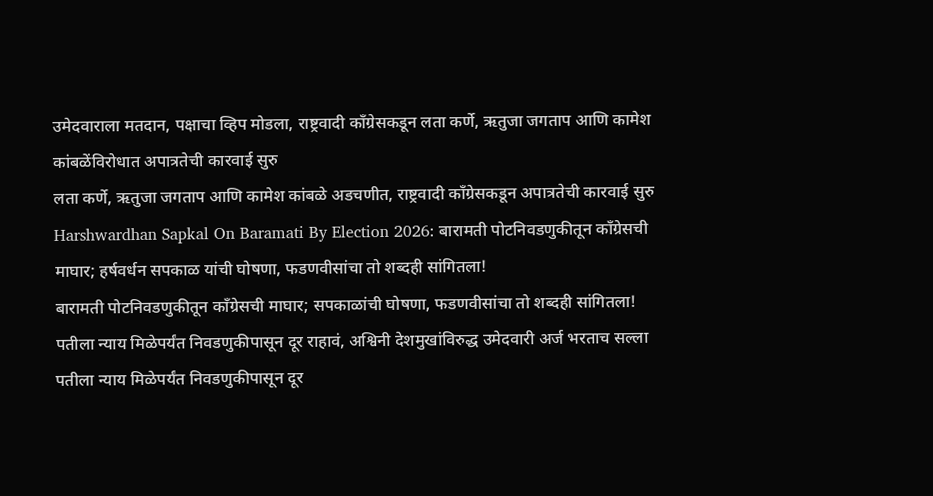उमेदवाराला मतदान, पक्षाचा व्हिप मोडला, राष्ट्रवादी काँग्रेसकडून लता कर्णे, ऋतुजा जगताप आणि कामेश कांबळेंविरोधात अपात्रतेची कारवाई सुरु
लता कर्णे, ऋतुजा जगताप आणि कामेश कांबळे अडचणीत, राष्ट्रवादी काँग्रेसकडून अपात्रतेची कारवाई सुरु
Harshwardhan Sapkal On Baramati By Election 2026: बारामती पोटनिवडणुकीतून काँग्रेसची माघार; हर्षवर्धन सपकाळ यांची घोषणा, फडणवीसांचा तो शब्दही सांगितला!
बारामती पोटनिवडणुकीतून काँग्रेसची माघार; सपकाळांची घोषणा, फडणवीसांचा तो शब्दही सांगितला!
पतीला न्याय मिळेपर्यंत निवडणुकीपासून दूर राहावं, अश्विनी देशमुखांविरुद्ध उमेदवारी अर्ज भरताच सल्ला
पतीला न्याय मिळेपर्यंत निवडणुकीपासून दूर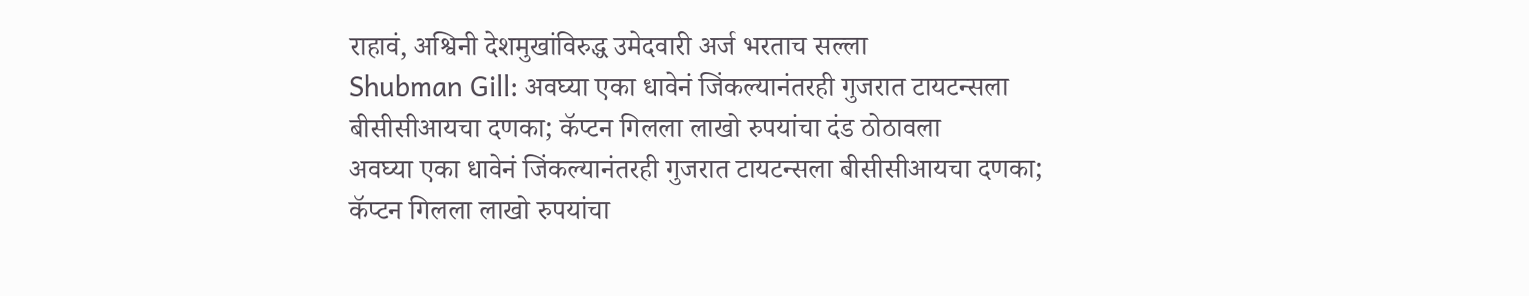राहावं, अश्विनी देशमुखांविरुद्ध उमेदवारी अर्ज भरताच सल्ला
Shubman Gill: अवघ्या एका धावेनं जिंकल्यानंतरही गुजरात टायटन्सला बीसीसीआयचा दणका; कॅप्टन गिलला लाखो रुपयांचा दंड ठोठावला
अवघ्या एका धावेनं जिंकल्यानंतरही गुजरात टायटन्सला बीसीसीआयचा दणका; कॅप्टन गिलला लाखो रुपयांचा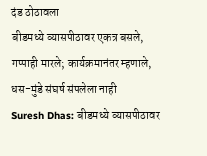दंड ठोठावला
बीडमध्ये व्यासपीठावर एकत्र बसले, गप्पाही मारले; कार्यक्रमानंतर म्हणाले, धस-मुंडे संघर्ष संपलेला नाही
Suresh Dhas: बीडमध्ये व्यासपीठावर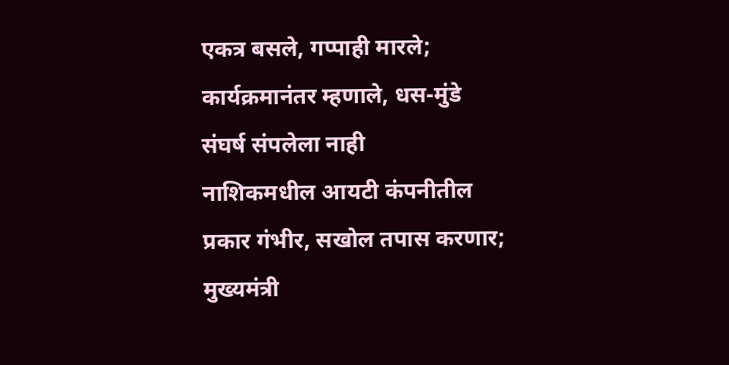एकत्र बसले, गप्पाही मारले; कार्यक्रमानंतर म्हणाले, धस-मुंडे संघर्ष संपलेला नाही
नाशिकमधील आयटी कंपनीतील प्रकार गंभीर, सखोल तपास करणार; मुख्यमंत्री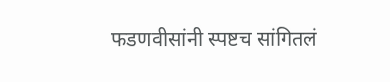फडणवीसांनी स्पष्टच सांगितलं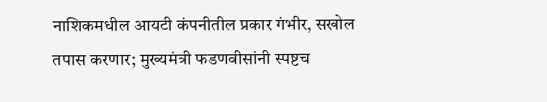नाशिकमधील आयटी कंपनीतील प्रकार गंभीर, सखोल तपास करणार; मुख्यमंत्री फडणवीसांनी स्पष्टच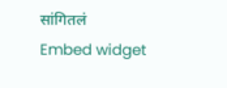सांगितलं
Embed widget